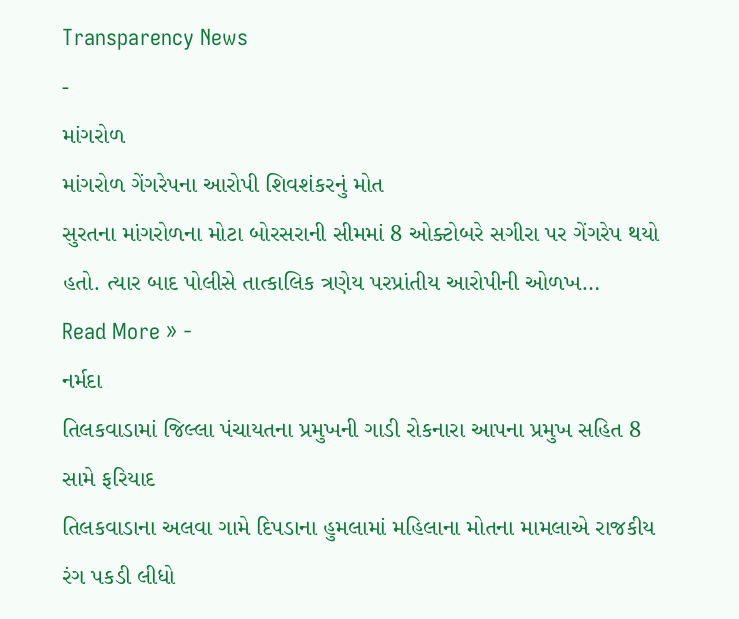Transparency News
-
માંગરોળ
માંગરોળ ગેંગરેપના આરોપી શિવશંકરનું મોત
સુરતના માંગરોળના મોટા બોરસરાની સીમમાં 8 ઓક્ટોબરે સગીરા પર ગેંગરેપ થયો હતો. ત્યાર બાદ પોલીસે તાત્કાલિક ત્રણેય પરપ્રાંતીય આરોપીની ઓળખ…
Read More » -
નર્મદા
તિલકવાડામાં જિલ્લા પંચાયતના પ્રમુખની ગાડી રોકનારા આપના પ્રમુખ સહિત 8 સામે ફરિયાદ
તિલકવાડાના અલવા ગામે દિપડાના હુમલામાં મહિલાના મોતના મામલાએ રાજકીય રંગ પકડી લીધો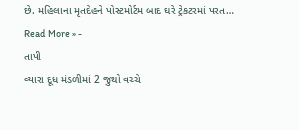છે. મહિલાના મૃતદેહને પોસ્ટમોર્ટમ બાદ ઘરે ટ્રેકટરમાં પરત…
Read More » -
તાપી
વ્યારા દૂધ મંડળીમાં 2 જુથો વચ્ચે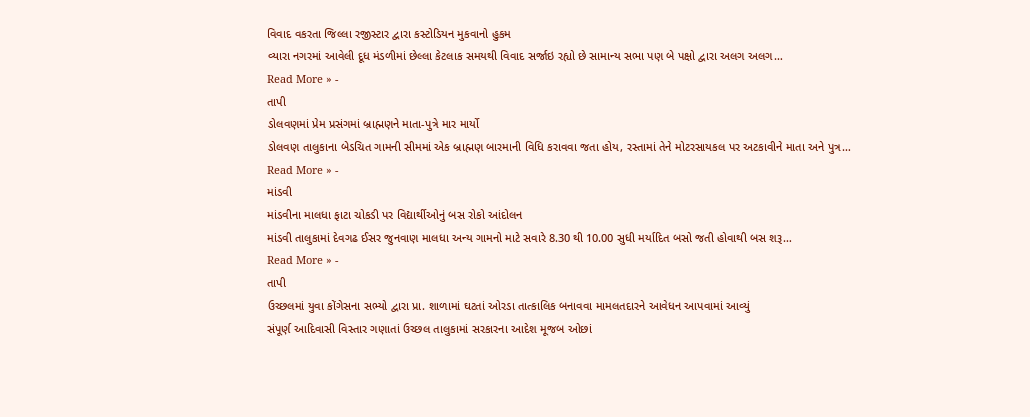વિવાદ વકરતા જિલ્લા રજીસ્ટાર દ્વારા કસ્ટોડિયન મુકવાનો હુકમ
વ્યારા નગરમાં આવેલી દૂધ મંડળીમાં છેલ્લા કેટલાક સમયથી વિવાદ સર્જાઇ રહ્યો છે સામાન્ય સભા પણ બે પક્ષો દ્વારા અલગ અલગ…
Read More » -
તાપી
ડોલવણમાં પ્રેમ પ્રસંગમાં બ્રાહ્મણને માતા-પુત્રે માર માર્યો
ડોલવણ તાલુકાના બેડચિત ગામની સીમમાં એક બ્રાહ્મણ બારમાની વિધિ કરાવવા જતા હોય, રસ્તામાં તેને મોટરસાયકલ પર અટકાવીને માતા અને પુત્ર…
Read More » -
માંડવી
માંડવીના માલધા ફાટા ચોકડી પર વિદ્યાર્થીઓનું બસ રોકો આંદોલન
માંડવી તાલુકામાં દેવગઢ ઈસર જુનવાણ માલધા અન્ય ગામનો માટે સવારે 8.30 થી 10.00 સુધી મર્યાદિત બસો જતી હોવાથી બસ શરૂ…
Read More » -
તાપી
ઉચ્છલમાં યુવા કોંગેસના સભ્યો દ્વારા પ્રા. શાળામાં ઘટતાં ઓરડા તાત્કાલિક બનાવવા મામલતદારને આવેધન આપવામાં આવ્યું
સંપૂર્ણ આદિવાસી વિસ્તાર ગણાતાં ઉચ્છલ તાલુકામાં સરકારના આદેશ મૂજબ ઓછાં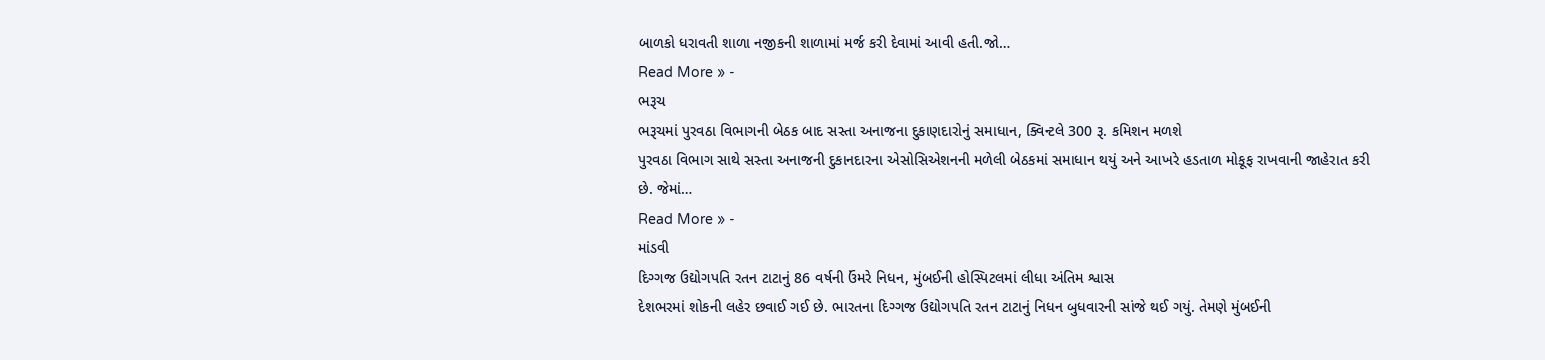બાળકો ધરાવતી શાળા નજીકની શાળામાં મર્જ કરી દેવામાં આવી હતી.જો…
Read More » -
ભરૂચ
ભરૂચમાં પુરવઠા વિભાગની બેઠક બાદ સસ્તા અનાજના દુકાણદારોનું સમાધાન, ક્વિન્ટલે 300 રૂ. કમિશન મળશે
પુરવઠા વિભાગ સાથે સસ્તા અનાજની દુકાનદારના એસોસિએશનની મળેલી બેઠકમાં સમાધાન થયું અને આખરે હડતાળ મોકૂફ રાખવાની જાહેરાત કરી છે. જેમાં…
Read More » -
માંડવી
દિગ્ગજ ઉદ્યોગપતિ રતન ટાટાનું 86 વર્ષની ઉંમરે નિધન, મુંબઈની હોસ્પિટલમાં લીધા અંતિમ શ્વાસ
દેશભરમાં શોકની લહેર છવાઈ ગઈ છે. ભારતના દિગ્ગજ ઉદ્યોગપતિ રતન ટાટાનું નિધન બુધવારની સાંજે થઈ ગયું. તેમણે મુંબઈની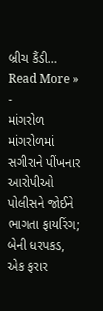બ્રીચ કૈંડી…
Read More » -
માંગરોળ
માંગરોળમાં સગીરાને પીંખનાર આરોપીઓ પોલીસને જોઈને ભાગતા ફાયરિંગ; બેની ધરપકડ, એક ફરાર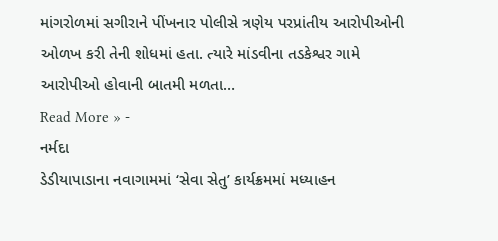માંગરોળમાં સગીરાને પીંખનાર પોલીસે ત્રણેય પરપ્રાંતીય આરોપીઓની ઓળખ કરી તેની શોધમાં હતા. ત્યારે માંડવીના તડકેશ્વર ગામે આરોપીઓ હોવાની બાતમી મળતા…
Read More » -
નર્મદા
ડેડીયાપાડાના નવાગામમાં ‘સેવા સેતુ’ કાર્યક્રમમાં મધ્યાહન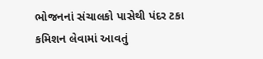ભોજનનાં સંચાલકો પાસેથી પંદર ટકા કમિશન લેવામાં આવતું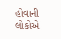હોવાની લોકોએ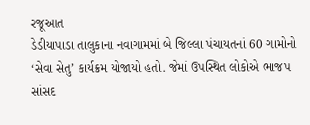રજૂઆત
ડેડીયાપાડા તાલુકાના નવાગામમાં બે જિલ્લા પંચાયતનાં 60 ગામોનો ‘સેવા સેતુ’ કાર્યક્રમ યોજાયો હતો. જેમાં ઉપસ્થિત લોકોએ ભાજપ સાંસદ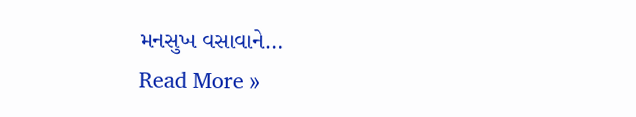મનસુખ વસાવાને…
Read More »